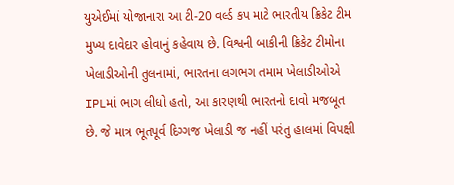યુએઈમાં યોજાનારા આ ટી-20 વર્લ્ડ કપ માટે ભારતીય ક્રિકેટ ટીમ મુખ્ય દાવેદાર હોવાનું કહેવાય છે. વિશ્વની બાકીની ક્રિકેટ ટીમોના ખેલાડીઓની તુલનામાં, ભારતના લગભગ તમામ ખેલાડીઓએ IPLમાં ભાગ લીધો હતો, આ કારણથી ભારતનો દાવો મજબૂત છે. જે માત્ર ભૂતપૂર્વ દિગ્ગજ ખેલાડી જ નહીં પરંતુ હાલમાં વિપક્ષી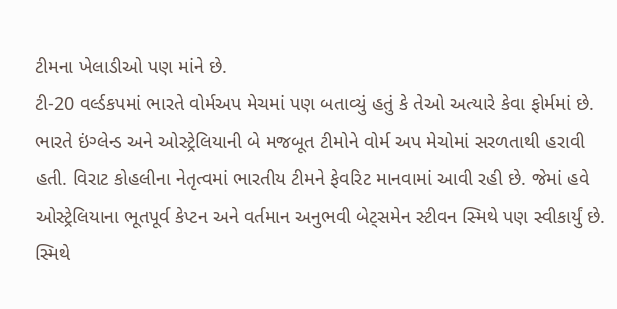ટીમના ખેલાડીઓ પણ માંને છે.
ટી-20 વર્લ્ડકપમાં ભારતે વોર્મઅપ મેચમાં પણ બતાવ્યું હતું કે તેઓ અત્યારે કેવા ફોર્મમાં છે. ભારતે ઇંગ્લેન્ડ અને ઓસ્ટ્રેલિયાની બે મજબૂત ટીમોને વોર્મ અપ મેચોમાં સરળતાથી હરાવી હતી. વિરાટ કોહલીના નેતૃત્વમાં ભારતીય ટીમને ફેવરિટ માનવામાં આવી રહી છે. જેમાં હવે ઓસ્ટ્રેલિયાના ભૂતપૂર્વ કેપ્ટન અને વર્તમાન અનુભવી બેટ્સમેન સ્ટીવન સ્મિથે પણ સ્વીકાર્યું છે. સ્મિથે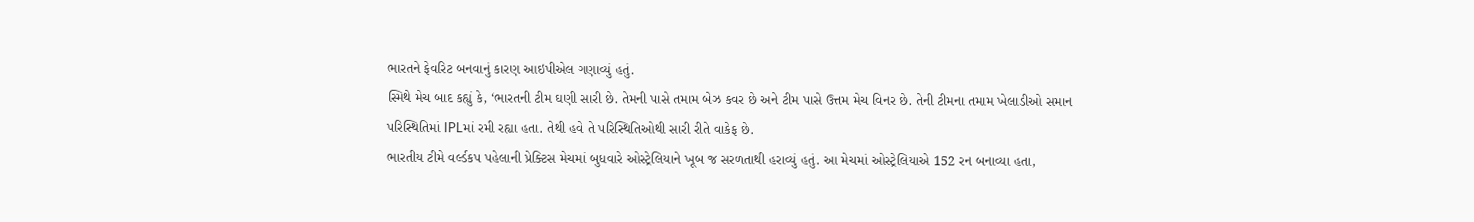ભારતને ફેવરિટ બનવાનું કારણ આઇપીએલ ગણાવ્યું હતું.
સ્મિથે મેચ બાદ કહ્યું કે, ‘ભારતની ટીમ ઘણી સારી છે. તેમની પાસે તમામ બેઝ કવર છે અને ટીમ પાસે ઉત્તમ મેચ વિનર છે. તેની ટીમના તમામ ખેલાડીઓ સમાન પરિસ્થિતિમાં IPLમાં રમી રહ્યા હતા. તેથી હવે તે પરિસ્થિતિઓથી સારી રીતે વાકેફ છે.
ભારતીય ટીમે વર્લ્ડકપ પહેલાની પ્રેક્ટિસ મેચમાં બુધવારે ઓસ્ટ્રેલિયાને ખૂબ જ સરળતાથી હરાવ્યું હતું. આ મેચમાં ઓસ્ટ્રેલિયાએ 152 રન બનાવ્યા હતા,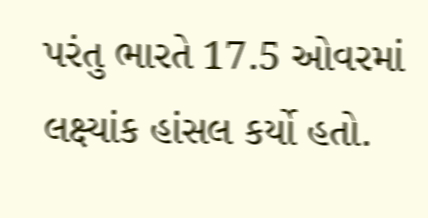પરંતુ ભારતે 17.5 ઓવરમાં લક્ષ્યાંક હાંસલ કર્યો હતો.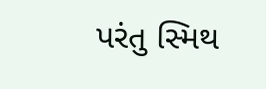પરંતુ સ્મિથ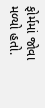ફોર્મમાં જોવા મળ્યો હતો.